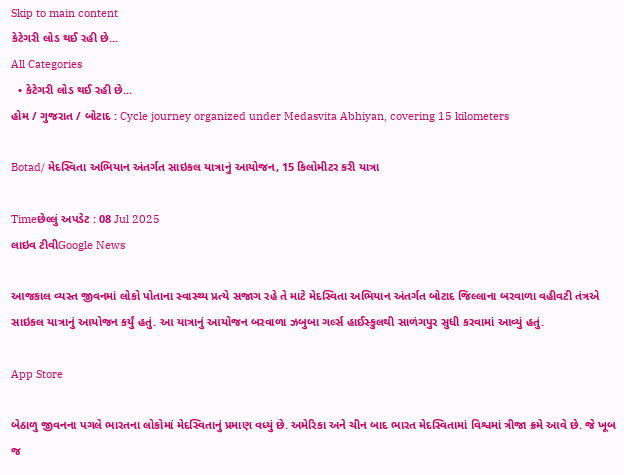Skip to main content
કેટેગરી લોડ થઈ રહી છે...
All Categories
  • કેટેગરી લોડ થઈ રહી છે...
હોમ / ગુજરાત / બોટાદ : Cycle journey organized under Medasvita Abhiyan, covering 15 kilometers

Botad/ મેદસ્વિતા અભિયાન અંતર્ગત સાઇકલ યાત્રાનું આયોજન, 15 કિલોમીટર કરી યાત્રા

Timeછેલ્લું અપડેટ : 08 Jul 2025
લાઇવ ટીવીGoogle News

આજકાલ વ્યસ્ત જીવનમાં લોકો પોતાના સ્વાસ્થ્ય પ્રત્યે સજાગ રહે તે માટે મેદસ્વિતા અભિયાન અંતર્ગત બોટાદ જિલ્લાના બરવાળા વહીવટી તંત્રએ સાઇકલ યાત્રાનું આયોજન કર્યું હતું. આ યાત્રાનું આયોજન બરવાળા ઝબુબા ગર્લ્સ હાઈસ્કુલથી સાળંગપુર સુધી કરવામાં આવ્યું હતું.

App Store

બેઠાળુ જીવનના પગલે ભારતના લોકોમાં મેદસ્વિતાનું પ્રમાણ વધ્યું છે. અમેરિકા અને ચીન બાદ ભારત મેદસ્વિતામાં વિશ્વમાં ત્રીજા ક્રમે આવે છે. જે ખૂબ જ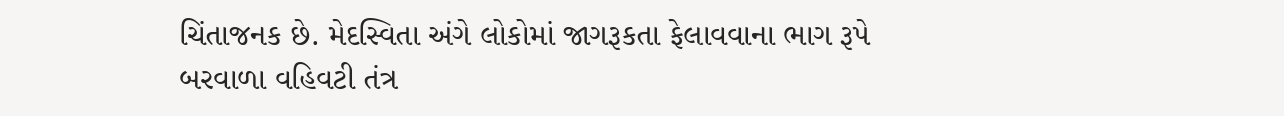ચિંતાજનક છે. મેદસ્વિતા અંગે લોકોમાં જાગરૂકતા ફેલાવવાના ભાગ રૂપે બરવાળા વહિવટી તંત્ર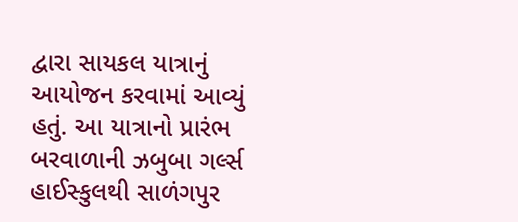દ્વારા સાયકલ યાત્રાનું આયોજન કરવામાં આવ્યું હતું. આ યાત્રાનો પ્રારંભ બરવાળાની ઝબુબા ગર્લ્સ હાઈસ્કુલથી સાળંગપુર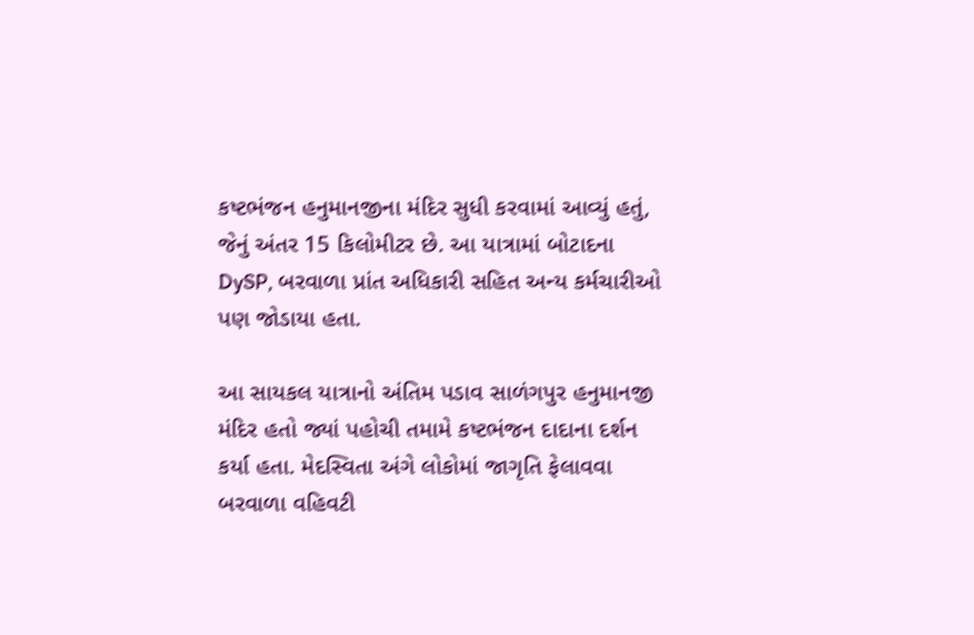કષ્ટભંજન હનુમાનજીના મંદિર સુધી કરવામાં આવ્યું હતું, જેનું અંતર 15 કિલોમીટર છે. આ યાત્રામાં બોટાદના DySP, બરવાળા પ્રાંત અધિકારી સહિત અન્ય કર્મચારીઓ પણ જોડાયા હતા.

આ સાયકલ યાત્રાનો અંતિમ પડાવ સાળંગપુર હનુમાનજી મંદિર હતો જ્યાં પહોચી તમામે કષ્ટભંજન દાદાના દર્શન કર્યા હતા. મેદસ્વિતા અંગે લોકોમાં જાગૃતિ ફેલાવવા બરવાળા વહિવટી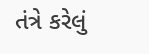તંત્રે કરેલું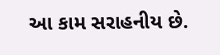આ કામ સરાહનીય છે.